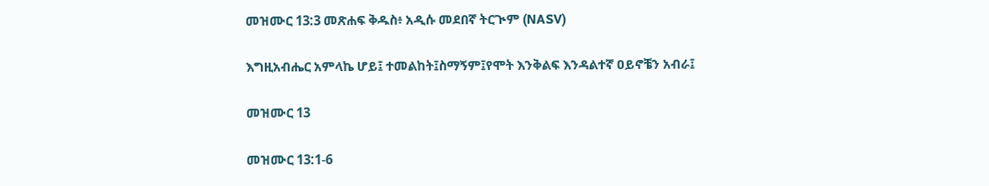መዝሙር 13:3 መጽሐፍ ቅዱስ፥ አዲሱ መደበኛ ትርጒም (NASV)

እግዚአብሔር አምላኬ ሆይ፤ ተመልከት፤ስማኝም፤የሞት እንቅልፍ እንዳልተኛ ዐይኖቼን አብራ፤

መዝሙር 13

መዝሙር 13:1-6